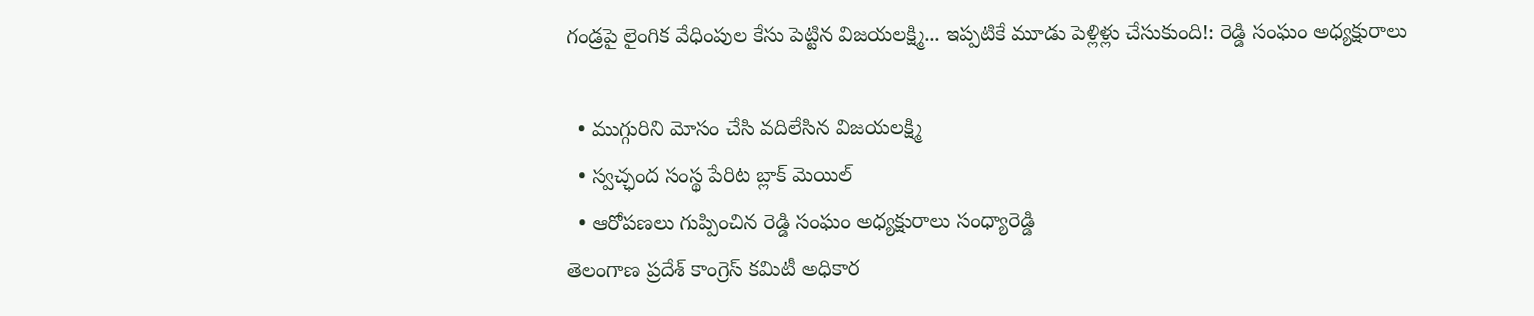గండ్రపై లైంగిక వేధింపుల కేసు పెట్టిన విజయలక్ష్మి... ఇప్పటికే మూడు పెళ్లిళ్లు చేసుకుంది!: రెడ్డి సంఘం అధ్యక్షురాలు

  • ముగ్గురిని మోసం చేసి వదిలేసిన విజయలక్ష్మి
  • స్వచ్ఛంద సంస్థ పేరిట బ్లాక్ మెయిల్
  • ఆరోపణలు గుప్పించిన రెడ్డి సంఘం అధ్యక్షురాలు సంధ్యారెడ్డి
తెలంగాణ ప్రదేశ్ కాంగ్రెస్ కమిటీ అధికార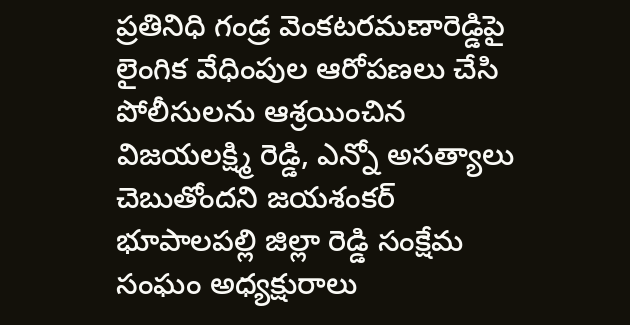ప్రతినిధి గండ్ర వెంకటరమణారెడ్డిపై లైంగిక వేధింపుల ఆరోపణలు చేసి పోలీసులను ఆశ్రయించిన విజయలక్ష్మి రెడ్డి, ఎన్నో అసత్యాలు చెబుతోందని జయశంకర్ భూపాలపల్లి జిల్లా రెడ్డి సంక్షేమ సంఘం అధ్యక్షురాలు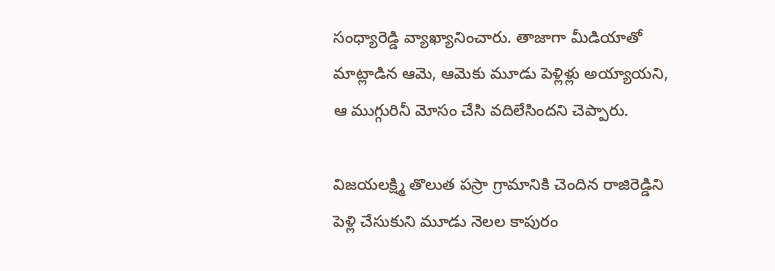సంధ్యారెడ్డి వ్యాఖ్యానించారు. తాజాగా మీడియాతో మాట్లాడిన ఆమె, ఆమెకు మూడు పెళ్లిళ్లు అయ్యాయని, ఆ ముగ్గురినీ మోసం చేసి వదిలేసిందని చెప్పారు.

విజయలక్ష్మి తొలుత పస్రా గ్రామానికి చెందిన రాజిరెడ్డిని పెళ్లి చేసుకుని మూడు నెలల కాపురం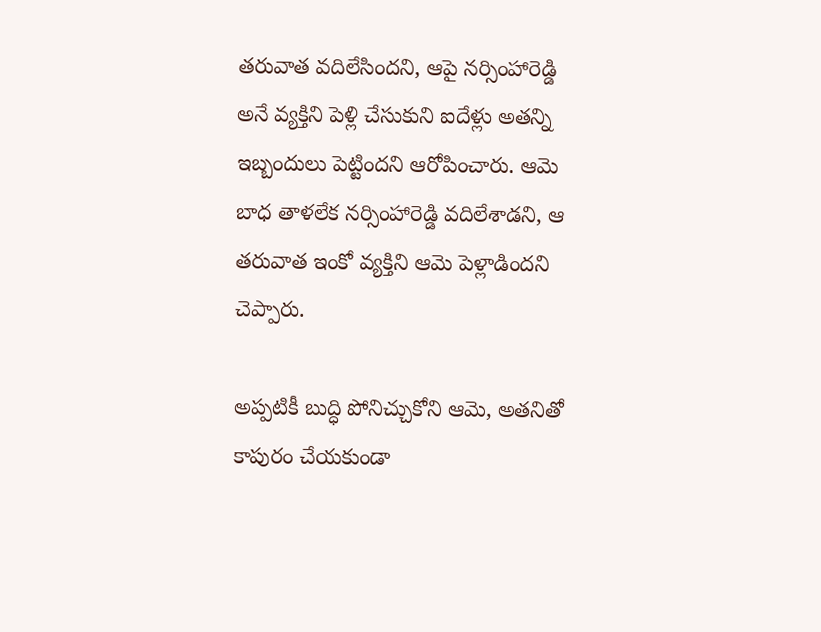తరువాత వదిలేసిందని, ఆపై నర్సింహారెడ్డి అనే వ్యక్తిని పెళ్లి చేసుకుని ఐదేళ్లు అతన్ని ఇబ్బందులు పెట్టిందని ఆరోపించారు. ఆమె బాధ తాళలేక నర్సింహారెడ్డి వదిలేశాడని, ఆ తరువాత ఇంకో వ్యక్తిని ఆమె పెళ్లాడిందని చెప్పారు.

అప్పటికీ బుద్ధి పోనిచ్చుకోని ఆమె, అతనితో కాపురం చేయకుండా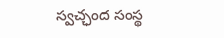స్వచ్ఛంద సంస్థ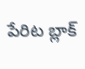పేరిట బ్లాక్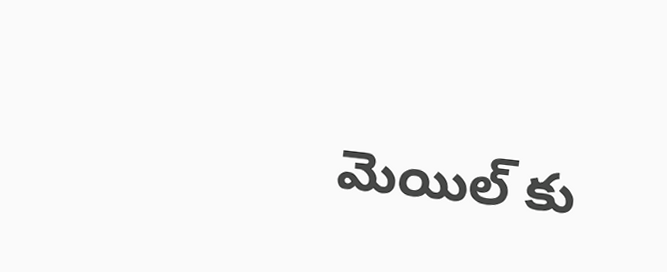మెయిల్ కు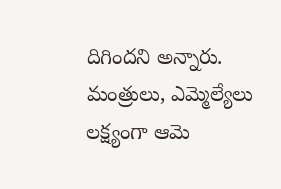దిగిందని అన్నారు. మంత్రులు, ఎమ్మెల్యేలు లక్ష్యంగా ఆమె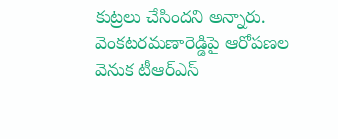కుట్రలు చేసిందని అన్నారు. వెంకటరమణారెడ్డిపై ఆరోపణల వెనుక టీఆర్ఎస్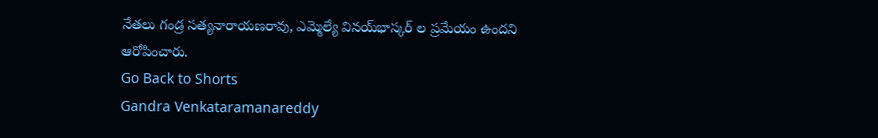నేతలు గండ్ర సత్యనారాయణరావు, ఎమ్మెల్యే వినయ్‌భాస్కర్‌ ల ప్రమేయం ఉందని ఆరోపించారు.
Go Back to Shorts
Gandra Venkataramanareddy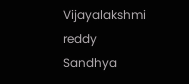Vijayalakshmi reddy
Sandhya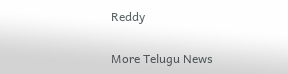Reddy

More Telugu News